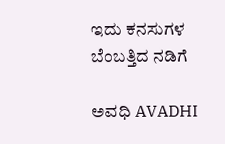ಇದು ಕನಸುಗಳ ಬೆಂಬತ್ತಿದ ನಡಿಗೆ‍

ಅವಧಿ AVADHI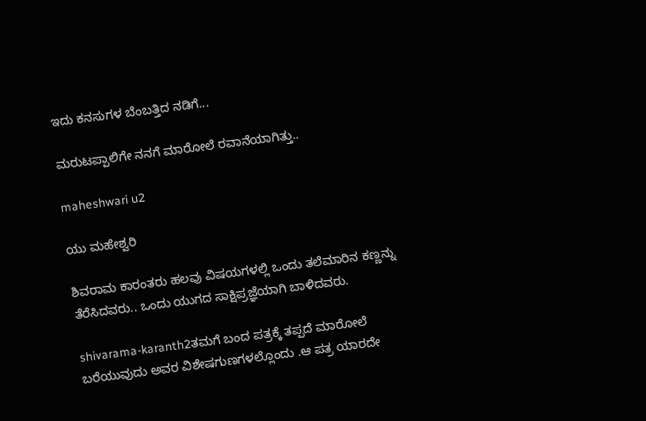ಇದು ಕನಸುಗಳ ಬೆಂಬತ್ತಿದ ನಡಿಗೆ...

ಮರುಟಪ್ಪಾಲಿಗೇ ನನಗೆ ಮಾರೋಲೆ ರವಾನೆಯಾಗಿತ್ತು..

maheshwari u2

ಯು ಮಹೇಶ್ವರಿ

ಶಿವರಾಮ ಕಾರಂತರು ಹಲವು ವಿಷಯಗಳಲ್ಲಿ ಒಂದು ತಲೆಮಾರಿನ ಕಣ್ಣನ್ನು ತೆರೆಸಿದವರು.. ಒಂದು ಯುಗದ ಸಾಕ್ಷಿಪ್ರಜ್ಞೆಯಾಗಿ ಬಾಳಿದವರು.

shivarama-karanth2ತಮಗೆ ಬಂದ ಪತ್ರಕ್ಕೆ ತಪ್ಪದೆ ಮಾರೋಲೆ ಬರೆಯುವುದು ಅವರ ವಿಶೇಷಗುಣಗಳಲ್ಲೊಂದು .ಆ ಪತ್ರ ಯಾರದೇ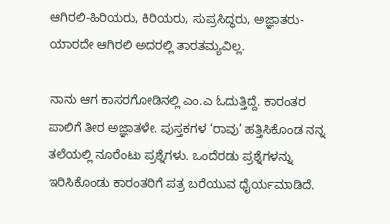ಆಗಿರಲಿ-ಹಿರಿಯರು, ಕಿರಿಯರು, ಸುಪ್ರಸಿದ್ಧರು, ಅಜ್ಞಾತರು- ಯಾರದೇ ಆಗಿರಲಿ ಅದರಲ್ಲಿ ತಾರತಮ್ಯವಿಲ್ಲ.

ನಾನು ಆಗ ಕಾಸರಗೋಡಿನಲ್ಲಿ ಎಂ.ಎ ಓದುತ್ತಿದ್ದೆ. ಕಾರಂತರ ಪಾಲಿಗೆ ತೀರ ಅಜ್ಞಾತಳೇ. ಪುಸ್ತಕಗಳ ‘ರಾವು’ ಹತ್ತಿಸಿಕೊಂಡ ನನ್ನ ತಲೆಯಲ್ಲಿ ನೂರೆಂಟು ಪ್ರಶ್ನೆಗಳು. ಒಂದೆರಡು ಪ್ರಶ್ನೆಗಳನ್ನು ಇರಿಸಿಕೊಂಡು ಕಾರಂತರಿಗೆ ಪತ್ರ ಬರೆಯುವ ಧೈರ್ಯಮಾಡಿದೆ.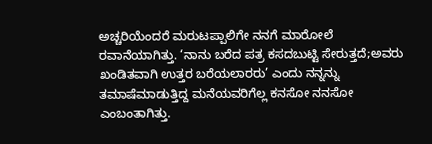ಅಚ್ಚರಿಯೆಂದರೆ ಮರುಟಪ್ಪಾಲಿಗೇ ನನಗೆ ಮಾರೋಲೆ ರವಾನೆಯಾಗಿತ್ತು. ‘ನಾನು ಬರೆದ ಪತ್ರ ಕಸದಬುಟ್ಟಿ ಸೇರುತ್ತದೆ;ಅವರು ಖಂಡಿತವಾಗಿ ಉತ್ತರ ಬರೆಯಲಾರರು’ ಎಂದು ನನ್ನನ್ನು ತಮಾಷೆಮಾಡುತ್ತಿದ್ದ ಮನೆಯವರಿಗೆಲ್ಲ ಕನಸೋ ನನಸೋ ಎಂಬಂತಾಗಿತ್ತು.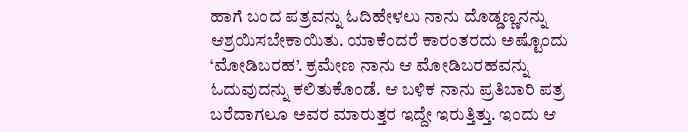ಹಾಗೆ ಬಂದ ಪತ್ರವನ್ನು ಓದಿಹೇಳಲು ನಾನು ದೊಡ್ಡಣ್ಣನನ್ನು ಆಶ್ರಯಿಸಬೇಕಾಯಿತು. ಯಾಕೆಂದರೆ ಕಾರಂತರದು ಅಷ್ಟೊಂದು ‘ಮೋಡಿಬರಹ’. ಕ್ರಮೇಣ ನಾನು ಆ ಮೋಡಿಬರಹವನ್ನು ಓದುವುದನ್ನು ಕಲಿತುಕೊಂಡೆ. ಆ ಬಳಿಕ ನಾನು ಪ್ರತಿಬಾರಿ ಪತ್ರ ಬರೆದಾಗಲೂ ಅವರ ಮಾರುತ್ತರ ಇದ್ದೇ ಇರುತ್ತಿತ್ತು. ಇಂದು ಆ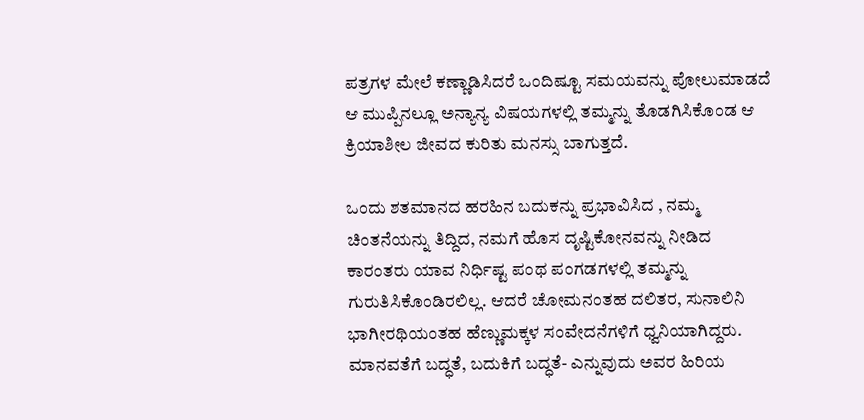ಪತ್ರಗಳ ಮೇಲೆ ಕಣ್ಣಾಡಿಸಿದರೆ ಒಂದಿಷ್ಟೂ ಸಮಯವನ್ನು ಪೋಲುಮಾಡದೆ ಆ ಮುಪ್ಪಿನಲ್ಲೂ ಅನ್ಯಾನ್ಯ ವಿಷಯಗಳಲ್ಲಿ ತಮ್ಮನ್ನು ತೊಡಗಿಸಿಕೊಂಡ ಆ ಕ್ರಿಯಾಶೀಲ ಜೀವದ ಕುರಿತು ಮನಸ್ಸು ಬಾಗುತ್ತದೆ.

ಒಂದು ಶತಮಾನದ ಹರಹಿನ ಬದುಕನ್ನು ಪ್ರಭಾವಿಸಿದ , ನಮ್ಮ ಚಿಂತನೆಯನ್ನು ತಿದ್ದಿದ, ನಮಗೆ ಹೊಸ ದೃಷ್ಟಿಕೋನವನ್ನು ನೀಡಿದ ಕಾರಂತರು ಯಾವ ನಿರ್ಧಿಷ್ಟ ಪಂಥ ಪಂಗಡಗಳಲ್ಲಿ ತಮ್ಮನ್ನು ಗುರುತಿಸಿಕೊಂಡಿರಲಿಲ್ಲ. ಆದರೆ ಚೋಮನಂತಹ ದಲಿತರ, ಸುನಾಲಿನಿ ಭಾಗೀರಥಿಯಂತಹ ಹೆಣ್ಣುಮಕ್ಕಳ ಸಂವೇದನೆಗಳಿಗೆ ಧ್ವನಿಯಾಗಿದ್ದರು. ಮಾನವತೆಗೆ ಬದ್ಧತೆ, ಬದುಕಿಗೆ ಬದ್ಧತೆ- ಎನ್ನುವುದು ಅವರ ಹಿರಿಯ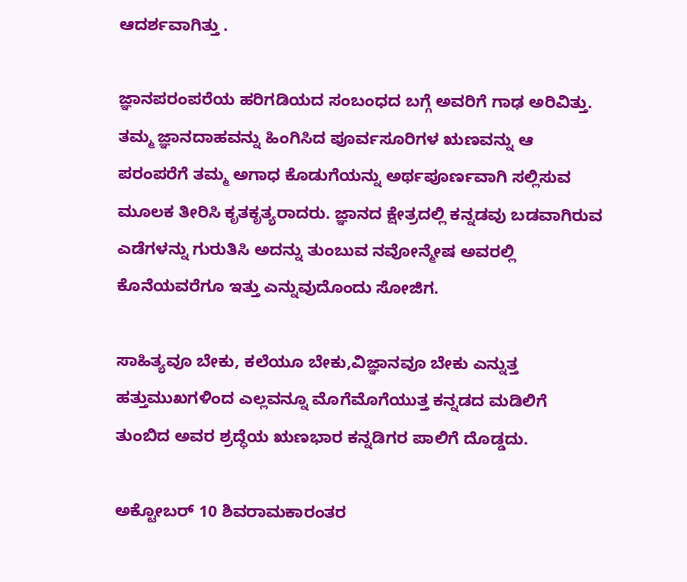ಆದರ್ಶವಾಗಿತ್ತು .

ಜ್ಞಾನಪರಂಪರೆಯ ಹರಿಗಡಿಯದ ಸಂಬಂಧದ ಬಗ್ಗೆ ಅವರಿಗೆ ಗಾಢ ಅರಿವಿತ್ತು. ತಮ್ಮ ಜ್ಞಾನದಾಹವನ್ನು ಹಿಂಗಿಸಿದ ಪೂರ್ವಸೂರಿಗಳ ಋಣವನ್ನು ಆ ಪರಂಪರೆಗೆ ತಮ್ಮ ಅಗಾಧ ಕೊಡುಗೆಯನ್ನು ಅರ್ಥಪೂರ್ಣವಾಗಿ ಸಲ್ಲಿಸುವ ಮೂಲಕ ತೀರಿಸಿ ಕೃತಕೃತ್ಯರಾದರು. ಜ್ಞಾನದ ಕ್ಷೇತ್ರದಲ್ಲಿ ಕನ್ನಡವು ಬಡವಾಗಿರುವ ಎಡೆಗಳನ್ನು ಗುರುತಿಸಿ ಅದನ್ನು ತುಂಬುವ ನವೋನ್ಮೇಷ ಅವರಲ್ಲಿ ಕೊನೆಯವರೆಗೂ ಇತ್ತು ಎನ್ನುವುದೊಂದು ಸೋಜಿಗ.

ಸಾಹಿತ್ಯವೂ ಬೇಕು, ಕಲೆಯೂ ಬೇಕು,ವಿಜ್ಞಾನವೂ ಬೇಕು ಎನ್ನುತ್ತ ಹತ್ತುಮುಖಗಳಿಂದ ಎಲ್ಲವನ್ನೂ ಮೊಗೆಮೊಗೆಯುತ್ತ ಕನ್ನಡದ ಮಡಿಲಿಗೆ ತುಂಬಿದ ಅವರ ಶ್ರದ್ಧೆಯ ಋಣಭಾರ ಕನ್ನಡಿಗರ ಪಾಲಿಗೆ ದೊಡ್ಡದು.

ಅಕ್ಟೋಬರ್ 10 ಶಿವರಾಮಕಾರಂತರ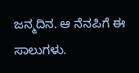ಜನ್ಮದಿನ. ಆ ನೆನಪಿಗೆ ಈ ಸಾಲುಗಳು.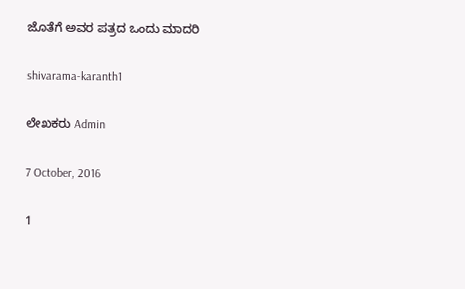ಜೊತೆಗೆ ಅವರ ಪತ್ರದ ಒಂದು ಮಾದರಿ

shivarama-karanth1

ಲೇಖಕರು Admin

7 October, 2016

1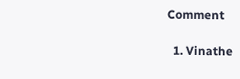Comment

  1. Vinathe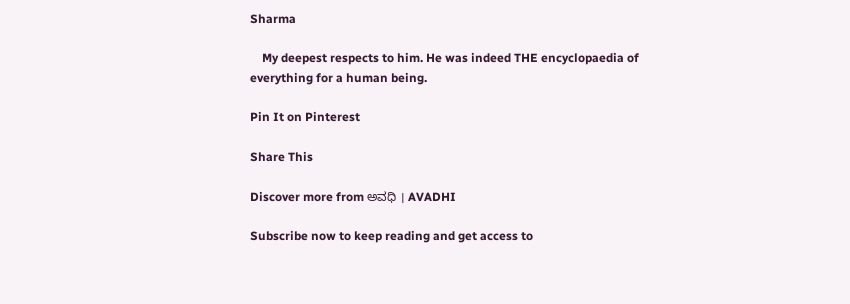Sharma

    My deepest respects to him. He was indeed THE encyclopaedia of everything for a human being.

Pin It on Pinterest

Share This

Discover more from ಅವಧಿ । AVADHI

Subscribe now to keep reading and get access to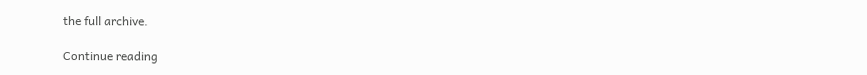the full archive.

Continue reading